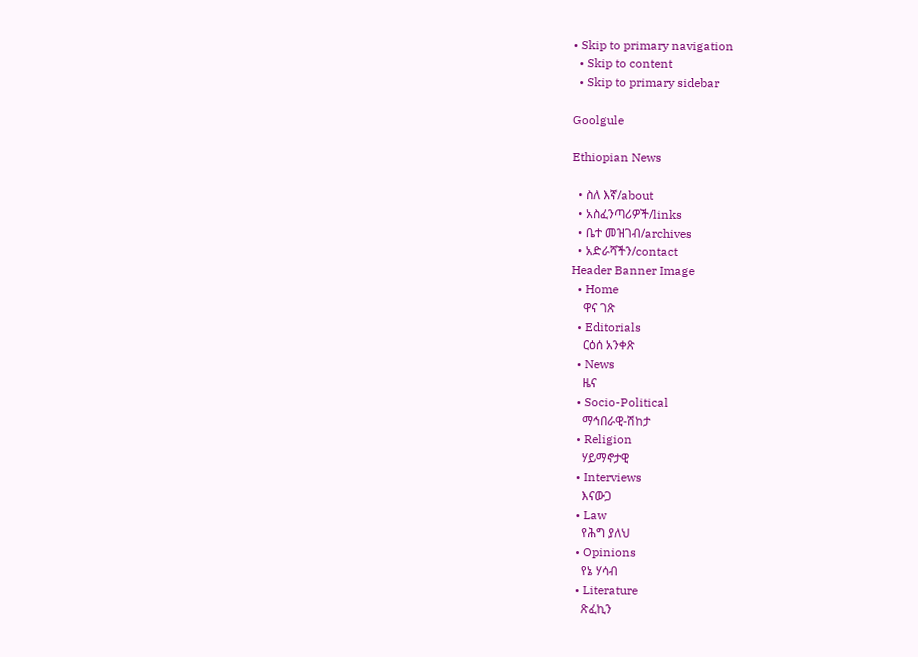• Skip to primary navigation
  • Skip to content
  • Skip to primary sidebar

Goolgule

Ethiopian News

  • ስለ እኛ/about
  • አስፈንጣሪዎች/links
  • ቤተ መዝገብ/archives
  • አድራሻችን/contact
Header Banner Image
  • Home
    ዋና ገጽ
  • Editorials
    ርዕሰ አንቀጽ
  • News
    ዜና
  • Socio-Political
    ማኅበራዊ-ሽከታ
  • Religion
    ሃይማኖታዊ
  • Interviews
    እናውጋ
  • Law
    የሕግ ያለህ
  • Opinions
    የኔ ሃሳብ
  • Literature
    ጽፈኪን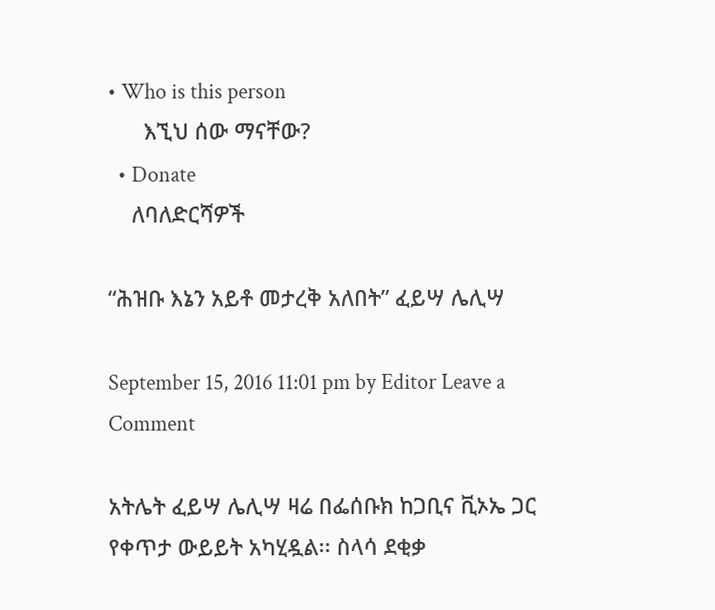• Who is this person
      እኚህ ሰው ማናቸው?
  • Donate
    ለባለድርሻዎች

“ሕዝቡ እኔን አይቶ መታረቅ አለበት” ፈይሣ ሌሊሣ

September 15, 2016 11:01 pm by Editor Leave a Comment

አትሌት ፈይሣ ሌሊሣ ዛሬ በፌሰቡክ ከጋቢና ቪኦኤ ጋር የቀጥታ ውይይት አካሂዷል፡፡ ስላሳ ደቂቃ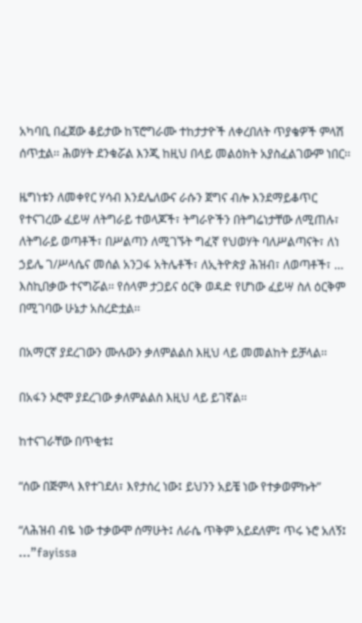አካባቢ በፈጀው ቆይታው ከፕሮግራሙ ተከታታዮች ለቀረበለት ጥያቄዎች ምላሽ ሰጥቷል፡፡ ሕወሃት ደንቁሯል እንጂ ከዚህ በላይ መልዕክት አያስፈልገውም ነበር፡፡

ዜግነቱን ለመቀየር ሃሳብ እንደሌለውና ራሱን ጀግና ብሎ እንደማይቆጥር የተናገረው ፈይሣ ለትግራይ ተወላጆች፣ ትግራዮችን በትግሬነታቸው ለሚጠሉ፣ ለትግራይ ወጣቶች፣ በሥልጣን ለሚገኙት ግፈኛ የህወሃት ባለሥልጣናት፣ ለነ ኃይሌ ገ/ሥላሴና መሰል አንጋፋ አትሌቶች፣ ለኢትዮጵያ ሕዝብ፣ ለወጣቶች፣ … እስኪበቃው ተናግሯል፡፡ የሰላም ታጋይና ዕርቅ ወዳድ የሆነው ፈይሣ ስለ ዕርቅም በሚገባው ሁኔታ አስረድቷል፡፡

በአማርኛ ያደረገውን ሙሉውን ቃለምልልስ እዚህ ላይ መመልከት ይቻላል፡፡

በአፋን ኦሮሞ ያደረገው ቃለምልልስ እዚህ ላይ ይገኛል፡፡

ከተናገራቸው በጥቂቱ፤

“ሰው በጅምላ እየተገደለ፣ እየታሰረ ነው፤ ይህንን አይቼ ነው የተቃወምኩት”

“ለሕዝብ ብዬ ነው ተቃውሞ ሰማሁት፤ ለራሴ ጥቅም አይደለም፤ ጥሩ ኑሮ አለኝ፤ …”fayissa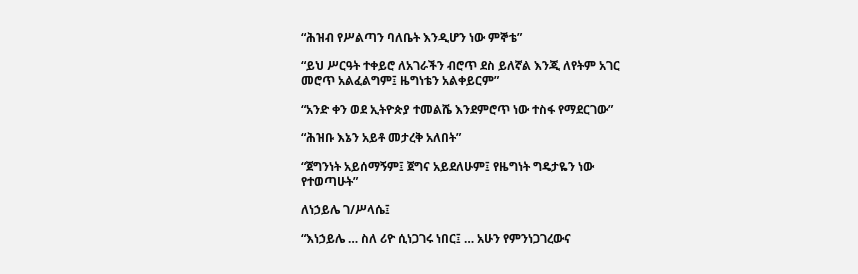“ሕዝብ የሥልጣን ባለቤት እንዲሆን ነው ምኞቴ”

“ይህ ሥርዓት ተቀይሮ ለአገራችን ብሮጥ ደስ ይለኛል እንጂ ለየትም አገር መሮጥ አልፈልግም፤ ዜግነቴን አልቀይርም”

“አንድ ቀን ወደ ኢትዮጵያ ተመልሼ እንደምሮጥ ነው ተስፋ የማደርገው”

“ሕዝቡ እኔን አይቶ መታረቅ አለበት”

“ጀግንነት አይሰማኝም፤ ጀግና አይደለሁም፤ የዜግነት ግዴታዬን ነው የተወጣሁት”

ለነኃይሌ ገ/ሥላሴ፤

“እነኃይሌ … ስለ ሪዮ ሲነጋገሩ ነበር፤ … አሁን የምንነጋገረውና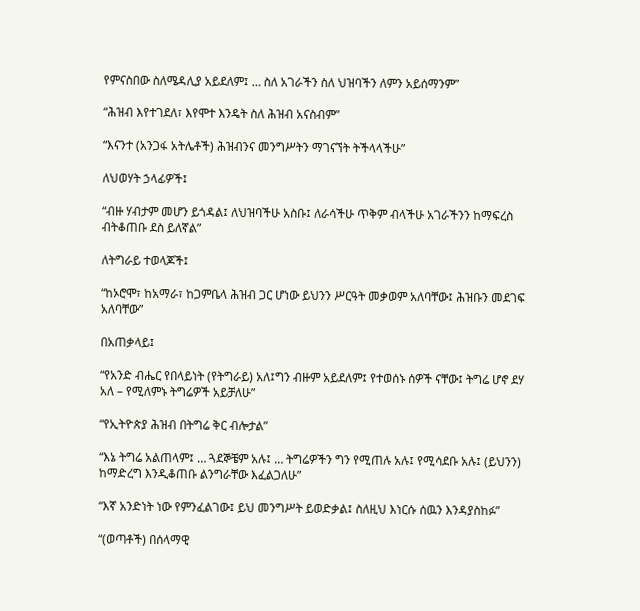የምናስበው ስለሜዳሊያ አይደለም፤ … ስለ አገራችን ስለ ህዝባችን ለምን አይሰማንም”

“ሕዝብ እየተገደለ፣ እየሞተ እንዴት ስለ ሕዝብ አናስብም”

“እናንተ (አንጋፋ አትሌቶች) ሕዝብንና መንግሥትን ማገናኘት ትችላላችሁ”

ለህወሃት ኃላፊዎች፤

“ብዙ ሃብታም መሆን ይጎዳል፤ ለህዝባችሁ አስቡ፤ ለራሳችሁ ጥቅም ብላችሁ አገራችንን ከማፍረስ ብትቆጠቡ ደስ ይለኛል”

ለትግራይ ተወላጆች፤

“ከኦሮሞ፣ ከአማራ፣ ከጋምቤላ ሕዝብ ጋር ሆነው ይህንን ሥርዓት መቃወም አለባቸው፤ ሕዝቡን መደገፍ አለባቸው”

በአጠቃላይ፤

“የአንድ ብሔር የበላይነት (የትግራይ) አለ፤ግን ብዙም አይደለም፤ የተወሰኑ ሰዎች ናቸው፤ ትግሬ ሆኖ ደሃ አለ – የሚለምኑ ትግሬዎች አይቻለሁ”

“የኢትዮጵያ ሕዝብ በትግሬ ቅር ብሎታል”

“እኔ ትግሬ አልጠላም፤ … ጓደኞቼም አሉ፤ … ትግሬዎችን ግን የሚጠሉ አሉ፤ የሚሳደቡ አሉ፤ (ይህንን) ከማድረግ እንዲቆጠቡ ልንግራቸው እፈልጋለሁ”

“እኛ አንድነት ነው የምንፈልገው፤ ይህ መንግሥት ይወድቃል፤ ስለዚህ እነርሱ ሰዉን እንዳያስከፉ”

“(ወጣቶች) በሰላማዊ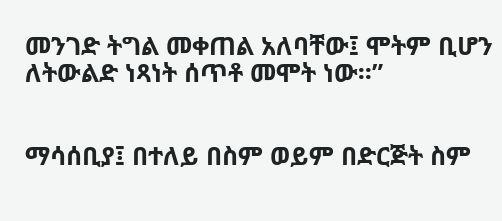መንገድ ትግል መቀጠል አለባቸው፤ ሞትም ቢሆን ለትውልድ ነጻነት ሰጥቶ መሞት ነው፡፡”


ማሳሰቢያ፤ በተለይ በስም ወይም በድርጅት ስም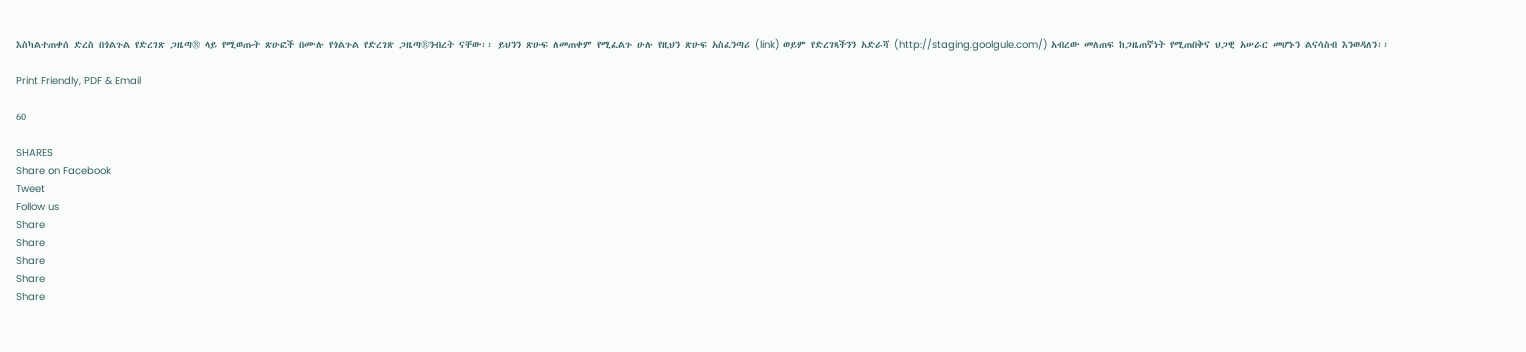እስካልተጠቀሰ ድረስ በጎልጉል የድረገጽ ጋዜጣ® ላይ የሚወጡት ጽሁፎች በሙሉ የጎልጉል የድረገጽ ጋዜጣ®ንብረት ናቸው፡፡ ይህንን ጽሁፍ ለመጠቀም የሚፈልጉ ሁሉ የዚህን ጽሁፍ አስፈንጣሪ (link) ወይም የድረገጻችንን አድራሻ (http://staging.goolgule.com/) አብረው መለጠፍ ከጋዜጠኛነት የሚጠበቅና ህጋዊ አሠራር መሆኑን ልናሳስብ እንወዳለን፡፡

Print Friendly, PDF & Email

60

SHARES
Share on Facebook
Tweet
Follow us
Share
Share
Share
Share
Share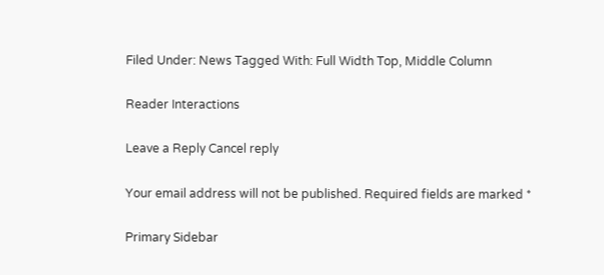Filed Under: News Tagged With: Full Width Top, Middle Column

Reader Interactions

Leave a Reply Cancel reply

Your email address will not be published. Required fields are marked *

Primary Sidebar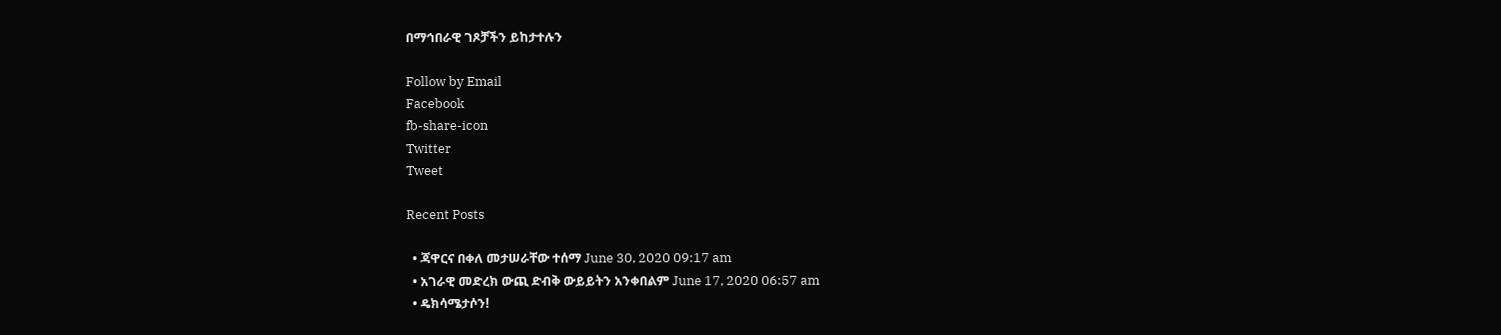በማኅበራዊ ገጾቻችን ይከታተሉን

Follow by Email
Facebook
fb-share-icon
Twitter
Tweet

Recent Posts

  • ጃዋርና በቀለ መታሠራቸው ተሰማ June 30, 2020 09:17 am
  • አገራዊ መድረክ ውጪ ድብቅ ውይይትን አንቀበልም June 17, 2020 06:57 am
  • ዴክሳሜታሶን!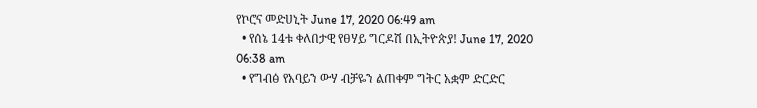የኮሮና መድሀኒት June 17, 2020 06:49 am
  • የሰኔ 14ቱ ቀለበታዊ የፀሃይ ግርዶሽ በኢትዮጵያ! June 17, 2020 06:38 am
  • የግብፅ የአባይን ውሃ ብቻዬን ልጠቀም ግትር አቋም ድርድር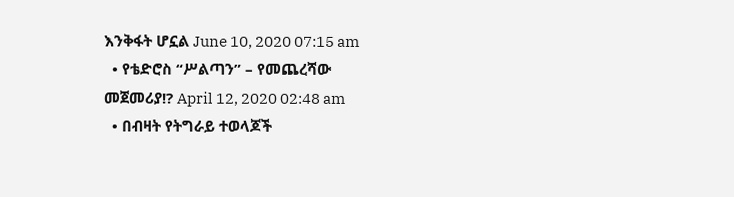እንቅፋት ሆኗል June 10, 2020 07:15 am
  • የቴድሮስ “ሥልጣን” – የመጨረሻው መጀመሪያ!? April 12, 2020 02:48 am
  • በብዛት የትግራይ ተወላጆች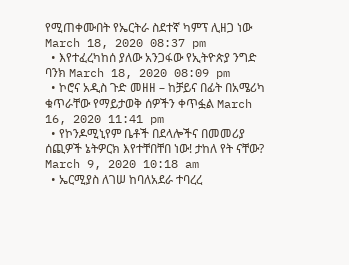የሚጠቀሙበት የኤርትራ ስደተኛ ካምፕ ሊዘጋ ነው March 18, 2020 08:37 pm
  • እየተፈረካከሰ ያለው አንጋፋው የኢትዮጵያ ንግድ ባንክ March 18, 2020 08:09 pm
  • ኮሮና አዲስ ጉድ መዘዘ – ከቻይና በፊት በአሜሪካ ቁጥራቸው የማይታወቅ ሰዎችን ቀጥፏል March 16, 2020 11:41 pm
  • የኮንዶሚኒየም ቤቶች በደላሎችና በመመሪያ ሰጪዎች ኔትዎርክ እየተቸበቸበ ነው! ታከለ የት ናቸው? March 9, 2020 10:18 am
  • ኤርሚያስ ለገሠ ከባለአደራ ተባረረ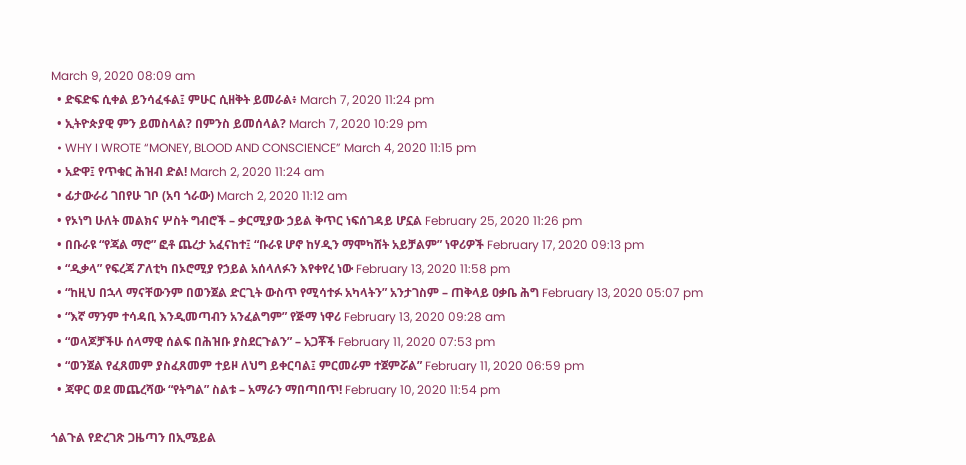March 9, 2020 08:09 am
  • ድፍድፍ ሲቀል ይንሳፈፋል፤ ምሁር ሲዘቅት ይመራል፥ March 7, 2020 11:24 pm
  • ኢትዮጵያዊ ምን ይመስላል? በምንስ ይመሰላል? March 7, 2020 10:29 pm
  • WHY I WROTE “MONEY, BLOOD AND CONSCIENCE” March 4, 2020 11:15 pm
  • አድዋ፤ የጥቁር ሕዝብ ድል! March 2, 2020 11:24 am
  • ፊታውራሪ ገበየሁ ገቦ (አባ ጎራው) March 2, 2020 11:12 am
  • የኦነግ ሁለት መልክና ሦስት ግብሮች – ቃርሚያው ኃይል ቅጥር ነፍሰገዳይ ሆኗል February 25, 2020 11:26 pm
  • በቡራዩ “የጃል ማሮ” ፎቶ ጨረታ አፈናከተ፤ “ቡራዩ ሆኖ ከሃዲን ማሞካሸት አይቻልም” ነዋሪዎች February 17, 2020 09:13 pm
  • “ዲቃላ” የፍረጃ ፖለቲካ በኦሮሚያ የኃይል አሰላለፉን እየቀየረ ነው February 13, 2020 11:58 pm
  • “ከዚህ በኋላ ማናቸውንም በወንጀል ድርጊት ውስጥ የሚሳተፉ አካላትን” አንታገስም – ጠቅላይ ዐቃቤ ሕግ February 13, 2020 05:07 pm
  • “እኛ ማንም ተሳዳቢ እንዲመጣብን አንፈልግም” የጅማ ነዋሪ February 13, 2020 09:28 am
  • “ወላጆቻችሁ ሰላማዊ ሰልፍ በሕዝቡ ያስደርጉልን” – አጋቾች February 11, 2020 07:53 pm
  • “ወንጀል የፈጸመም ያስፈጸመም ተይዞ ለህግ ይቀርባል፤ ምርመራም ተጀምሯል” February 11, 2020 06:59 pm
  • ጃዋር ወደ መጨረሻው “የትግል” ስልቱ – አማራን ማበጣበጥ! February 10, 2020 11:54 pm

ጎልጉል የድረገጽ ጋዜጣን በኢሜይል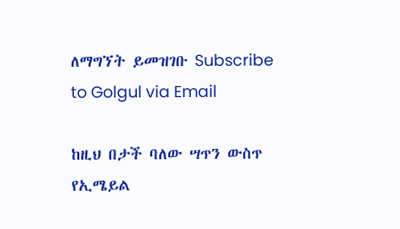ለማግኘት ይመዝገቡ Subscribe to Golgul via Email

ከዚህ በታች ባለው ሣጥን ውስጥ የኢሜይል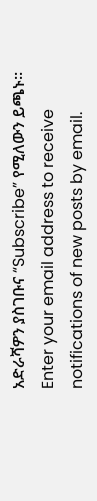አድራሻዎን ያስገቡና “Subscribe” የሚለውን ይጫኑ፡፡
Enter your email address to receive notifications of new posts by email.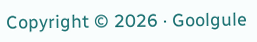Copyright © 2026 · Goolgule